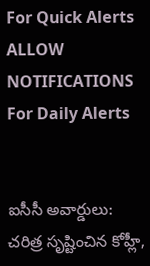For Quick Alerts
ALLOW NOTIFICATIONS
For Daily Alerts


ఐసీసీ అవార్డులు: చరిత్ర సృష్టించిన కోహ్లీ,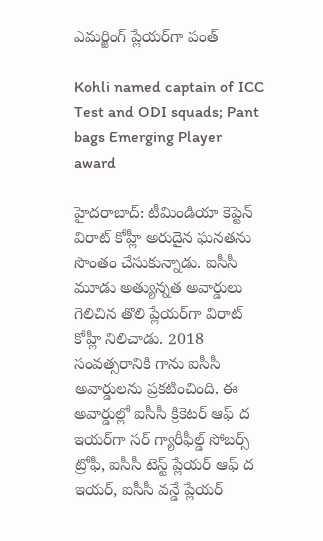ఎమర్జింగ్ ప్లేయర్‌గా పంత్

Kohli named captain of ICC Test and ODI squads; Pant bags Emerging Player award

హైదరాబాద్: టీమిండియా కెప్టెన్ విరాట్ కోహ్లీ అరుదైన ఘనతను సొంతం చేసుకున్నాడు. ఐసీసీ మూడు అత్యున్నత అవార్డులు గెలిచిన తొలి ప్లేయర్‌గా విరాట్ కోహ్లీ నిలిచాడు. 2018 సంవత్సరానికి గాను ఐసీసీ అవార్డులను ప్రకటించింది. ఈ అవార్డుల్లో ఐసీసీ క్రికెటర్ ఆఫ్ ద ఇయర్‌గా సర్ గ్యారీఫీల్డ్ సోబర్స్ ట్రోఫీ, ఐసీసీ టెస్ట్ ప్లేయర్ ఆఫ్ ద ఇయర్, ఐసీసీ వన్డే ప్లేయర్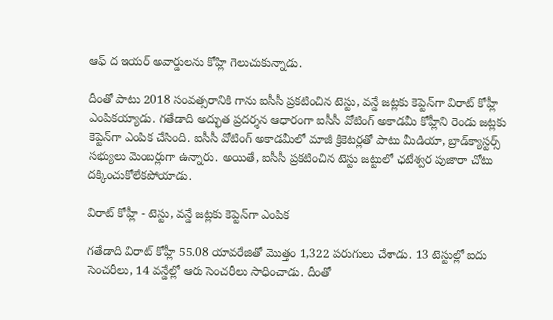ఆఫ్ ద ఇయర్ అవార్డులను కోహ్లి గెలుచుకున్నాడు.

దీంతో పాటు 2018 సంవత్సరానికి గాను ఐసీసీ ప్రకటించిన టెస్టు, వన్డే జట్లకు కెప్టెన్‌గా విరాట్ కోహ్లీ ఎంపికయ్యాడు. గతేడాది అద్భుత ప్రదర్శన ఆధారంగా ఐసీసీ వోటింగ్ అకాడమీ కోహ్లీని రెండు జట్లకు కెప్టెన్‌గా ఎంపిక చేసింది. ఐసీసీ వోటింగ్ అకాడమీలో మాజీ క్రికెటర్లతో పాటు మీడియా, బ్రాడ్‌క్యాస్టర్స్ సభ్యులు మెంబర్లుగా ఉన్నారు. అయితే, ఐసీసీ ప్రకటించిన టెస్టు జట్టులో ఛటేశ్వర పుజారా చోటు దక్కించుకోలేకపోయాడు.

విరాట్ కోహ్లీ - టెస్టు, వన్డే జట్లకు కెప్టెన్‌గా ఎంపిక

గతేడాది విరాట్ కోహ్లీ 55.08 యావరేజితో మొత్తం 1,322 పరుగులు చేశాడు. 13 టెస్టుల్లో ఐదు సెంచరీలు, 14 వన్డేల్లో ఆరు సెంచరీలు సాధించాడు. దీంతో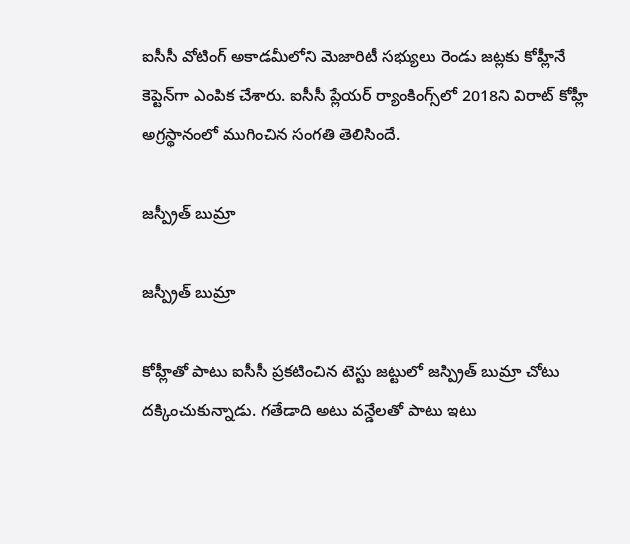ఐసీసీ వోటింగ్ అకాడమీలోని మెజారిటీ సభ్యులు రెండు జట్లకు కోహ్లీనే కెప్టెన్‌గా ఎంపిక చేశారు. ఐసీసీ ప్లేయర్ ర్యాంకింగ్స్‌‌లో 2018ని విరాట్ కోహ్లీ అగ్రస్థానంలో ముగించిన సంగతి తెలిసిందే.

జస్ప్రీత్ బుమ్రా

జస్ప్రీత్ బుమ్రా

కోహ్లీతో పాటు ఐసీసీ ప్రకటించిన టెస్టు జట్టులో జస్ప్రిత్‌ బుమ్రా చోటు దక్కించుకున్నాడు. గతేడాది అటు వన్డేలతో పాటు ఇటు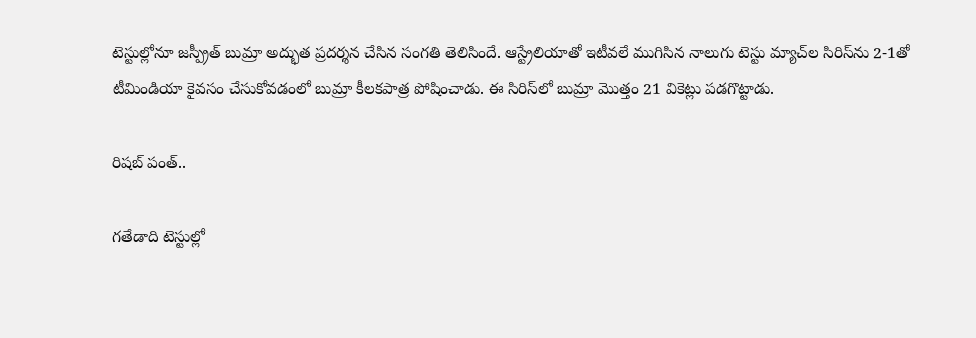టెస్టుల్లోనూ జస్ప్రీత్ బుమ్రా అద్భుత ప్రదర్శన చేసిన సంగతి తెలిసిందే. ఆస్ట్రేలియాతో ఇటీవలే ముగిసిన నాలుగు టెస్టు మ్యాచ్‌ల సిరిస్‌ను 2-1తో టీమిండియా కైవసం చేసుకోవడంలో బుమ్రా కీలకపాత్ర పోషించాడు. ఈ సిరిస్‌లో బుమ్రా మొత్తం 21 వికెట్లు పడగొట్టాడు.

రిషబ్ పంత్‌..

గతేడాది టెస్టుల్లో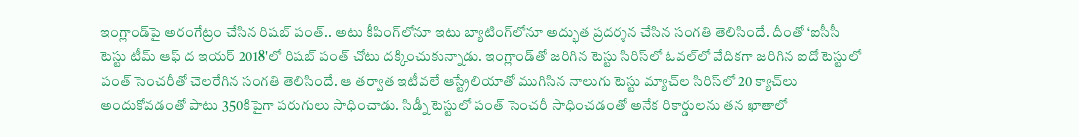ఇంగ్లాండ్‌పై అరంగేట్రం చేసిన రిషబ్ పంత్‌.. అటు కీపింగ్‌లోనూ ఇటు బ్యాటింగ్‌లోనూ అద్భుత ప్రదర్శన చేసిన సంగతి తెలిసిందే. దీంతో ‘ఐసీసీ టెస్టు టీమ్‌ ఆఫ్‌ ద ఇయర్ 2018'లో రిషబ్ పంత్‌ చోటు దక్కించుకున్నాడు. ఇంగ్లాండ్‌తో జరిగిన టెస్టు సిరిస్‌లో ఓవల్‌లో వేదికగా జరిగిన ఐదో టెస్టులో పంత్ సెంచరీతో చెలరేగిన సంగతి తెలిసిందే. ఆ తర్వాత ఇటీవలే ఆస్ట్రేలియాతో ముగిసిన నాలుగు టెస్టు మ్యాచ్‌ల సిరిస్‌లో 20 క్యాచ్‌లు అందుకోవడంతో పాటు 350కిపైగా పరుగులు సాధించాడు. సిడ్నీ టెస్టులో పంత్ సెంచరీ సాధించడంతో అనేక రికార్డులను తన ఖాతాలో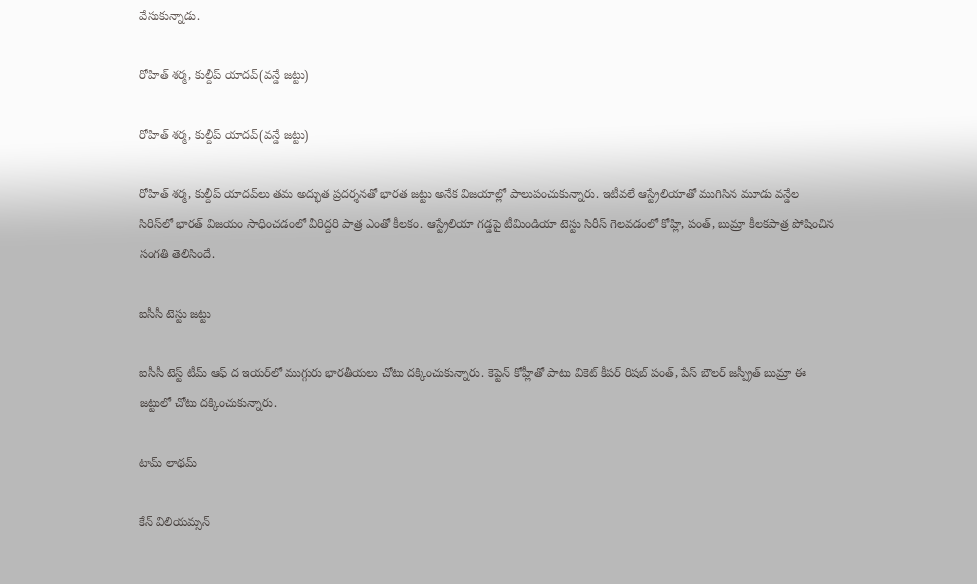వేసుకున్నాడు.

రోహిత్ శర్మ, కుల్దీప్ యాదవ్(వన్డే జట్టు)

రోహిత్ శర్మ, కుల్దీప్ యాదవ్(వన్డే జట్టు)

రోహిత్ శర్మ, కుల్దీప్ యాదవ్‌లు తమ అద్భుత ప్రదర్శనతో భారత జట్టు అనేక విజయాల్లో పాలుపంచుకున్నారు. ఇటీవలే ఆస్ట్రేలియాతో ముగిసిన మూడు వన్డేల సిరిస్‌లో భారత్ విజయం సాధించడంలో వీరిద్దరి పాత్ర ఎంతో కీలకం. ఆస్ట్రేలియా గడ్డపై టీమిండియా టెస్టు సిరీస్‌ గెలవడంలో కోహ్లి, పంత్, బుమ్రా కీలకపాత్ర పోషించిన సంగతి తెలిసిందే.

ఐసీసీ టెస్టు జట్టు

ఐసీసీ టెస్ట్ టీమ్ ఆఫ్ ద ఇయ‌ర్‌లో ముగ్గురు భారతీయలు చోటు దక్కించుకున్నారు. కెప్టెన్ కోహ్లీతో పాటు వికెట్ కీప‌ర్ రిష‌బ్ పంత్‌, పేస్ బౌల‌ర్ జ‌స్ప్రీత్ బుమ్రా ఈ జట్టులో చోటు దక్కించుకున్నారు.

టామ్‌ లాథమ్‌

కేన్‌ విలియమ్సన్‌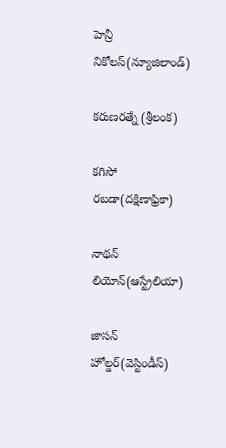హెన్రీ నికోలస్‌(న్యూజిలాండ్‌)

కరుణరత్నే (శ్రీలంక)

కగిసో రబడా(దక్షిణాఫ్రికా)

నాథన్‌ లియోన్‌(ఆస్ట్రేలియా)

జాసన్‌ హోల్డర్‌(వెస్టిండీస్‌)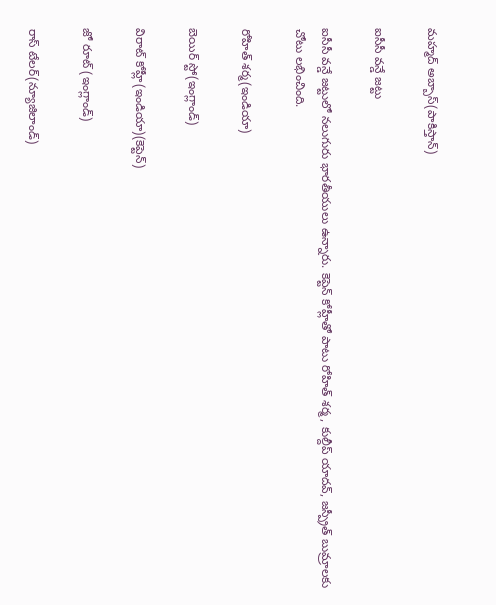మహ్మద్‌ అబ్బాస్‌(పాకిస్తాన్‌)

ఐసీసీ వన్డే జట్టు

ఐసీసీ వన్డే జట్టులో న‌లుగురు భారతీయులు ఉన్నారు. కెప్టెన్ కోహ్లీతో పాటు రోహిత్ శ‌ర్మ‌, కుల్దీప్ యాద‌వ్‌, జ‌స్ప్రీత్ బుమ్రాలకు చోటు లభించింది.

రోహిత్ శర్మ(ఇండియా)

బెయిర్ స్టో(ఇంగ్లాండ్)

విరాట్ కోహ్లీ(ఇండియా)(కెప్టెన్)

జో రూట్ (ఇంగ్లాండ్)

రాస్ టేలర్(న్యూజిలాండ్)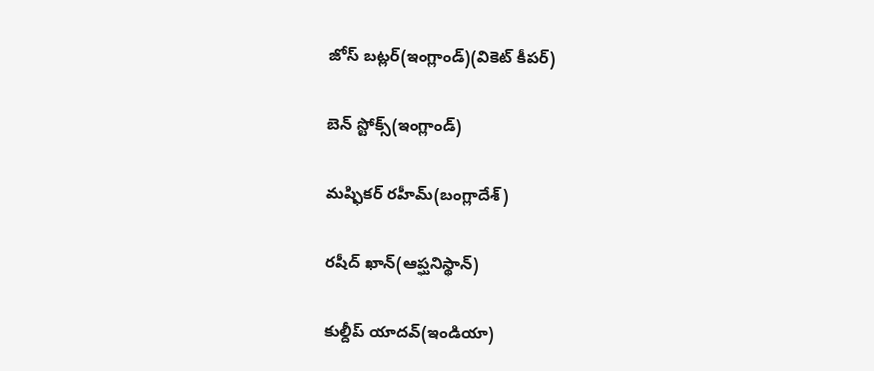జోస్ బట్లర్(ఇంగ్లాండ్)(వికెట్ కీపర్)

బెన్ స్టోక్స్(ఇంగ్లాండ్)

మష్ఫికర్ రహీమ్(బంగ్లాదేశ్)

రషీద్ ఖాన్(ఆప్ఘనిస్థాన్)

కుల్దీప్ యాదవ్(ఇండియా)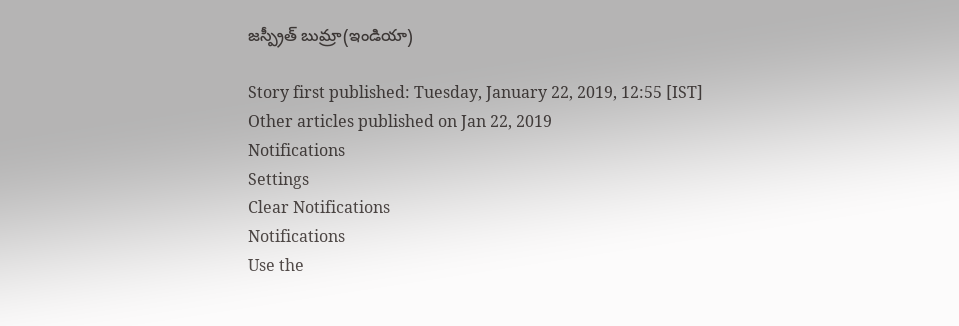జస్ప్రీత్ బుమ్రా(ఇండియా)

Story first published: Tuesday, January 22, 2019, 12:55 [IST]
Other articles published on Jan 22, 2019
Notifications
Settings
Clear Notifications
Notifications
Use the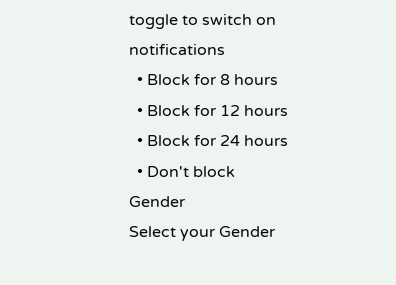toggle to switch on notifications
  • Block for 8 hours
  • Block for 12 hours
  • Block for 24 hours
  • Don't block
Gender
Select your Gender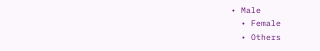• Male
  • Female
  • Others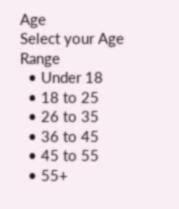Age
Select your Age Range
  • Under 18
  • 18 to 25
  • 26 to 35
  • 36 to 45
  • 45 to 55
  • 55+